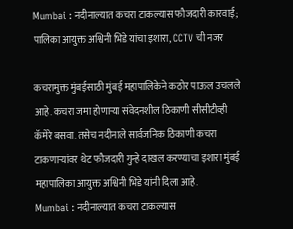Mumbai : नदीनाल्यात कचरा टाकल्यास फौजदारी कारवाई; पालिका आयुक्त अश्विनी भिडे यांचा इशारा, CCTV ची नजर

कचरामुक्त मुंबईसाठी मुंबई महापालिकेने कठोर पाऊल उचलले आहे. कचरा जमा होणाऱ्या संवेदनशील ठिकाणी सीसीटीव्ही कॅमेरे बसवा. तसेच नदीनाले सार्वजनिक ठिकाणी कचरा टाकणाऱ्यांवर थेट फौजदारी गुन्हे दाखल करण्याचा इशारा मुंबई महापालिका आयुक्त अश्विनी भिडे यांनी दिला आहे.
Mumbai : नदीनाल्यात कचरा टाकल्यास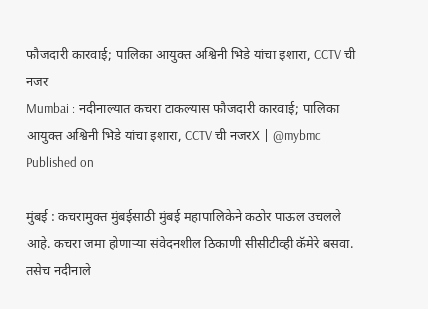फौजदारी कारवाई; पालिका आयुक्त अश्विनी भिडे यांचा इशारा, CCTV ची नजर
Mumbai : नदीनाल्यात कचरा टाकल्यास फौजदारी कारवाई; पालिका आयुक्त अश्विनी भिडे यांचा इशारा, CCTV ची नजरX | @mybmc
Published on

मुंबई : कचरामुक्त मुंबईसाठी मुंबई महापालिकेने कठोर पाऊल उचलले आहे. कचरा जमा होणाऱ्या संवेदनशील ठिकाणी सीसीटीव्ही कॅमेरे बसवा. तसेच नदीनाले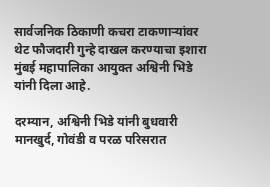सार्वजनिक ठिकाणी कचरा टाकणाऱ्यांवर थेट फौजदारी गुन्हे दाखल करण्याचा इशारा मुंबई महापालिका आयुक्त अश्विनी भिडे यांनी दिला आहे.

दरम्यान, अश्विनी भिडे यांनी बुधवारी मानखुर्द, गोवंडी व परळ परिसरात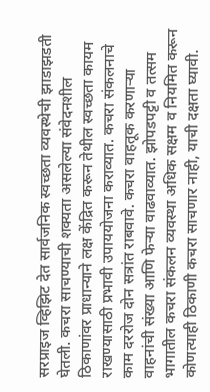सरप्राइज व्हिझिट देत सार्वजनिक स्वच्छता व्यवस्थेची झाडाझडती घेतली. कचरा साचण्याची शक्यता असलेल्या संवेदनशील ठिकाणांवर प्राधान्याने लक्ष केंद्रित करून तेथील स्वच्छता कायम राखण्यासाठी प्रभावी उपाययोजना कराव्यात. कचरा संकलनाचे काम दररोज दोन सत्रांत राबवावे. कचरा वाहतूक करणाऱ्या वाहनांची संख्या आणि फेऱ्या वाढवाव्यात. झोपडपट्टी व तत्‍सम भागातील कचरा संकलन व्यवस्था अधिक सक्षम व नियमित करून कोणत्याही ठिकाणी कचरा साचणार नाही, याची दक्षता घ्यावी.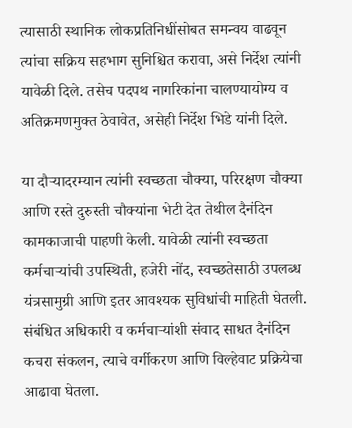त्‍यासाठी स्थानिक लोकप्रतिनिधींसोबत समन्वय वाढवून त्यांचा सक्रिय सहभाग सुनिश्चित करावा, असे निर्देश त्यांनी यावेळी दिले. तसेच पदपथ नागरिकांना चालण्यायोग्य व अतिक्रमणमुक्त ठेवावेत, असेही निर्देश भिडे यांनी दिले.

या दौऱ्यादरम्यान त्यांनी स्वच्छता चौक्या, परिरक्षण चौक्या आणि रस्ते दुरुस्ती चौक्यांना भेटी देत तेथील दैनंदिन कामकाजाची पाहणी केली. यावेळी त्यांनी स्वच्छता कर्मचाऱ्यांची उपस्थिती, हजेरी नोंद, स्वच्छतेसाठी उपलब्ध यंत्रसामुग्री आणि इतर आवश्यक सुविधांची माहिती घेतली. संबंधित अधिकारी व कर्मचाऱ्यांशी संवाद साधत दैनंदिन कचरा संकलन, त्याचे वर्गीकरण आणि विल्हेवाट प्रक्रियेचा आढावा घेतला.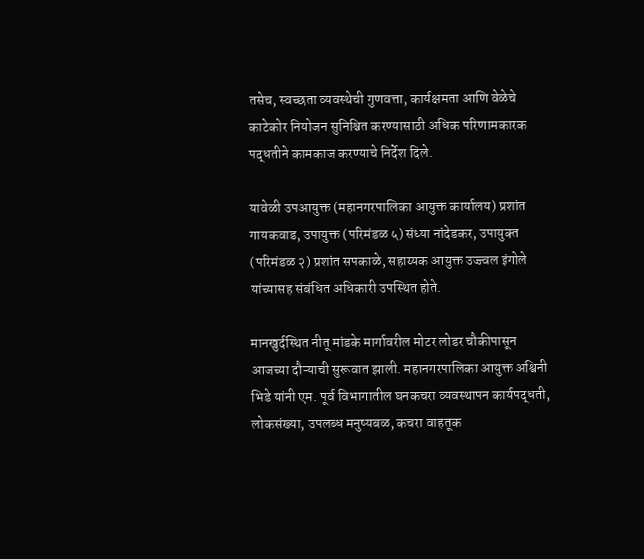तसेच, स्वच्छता व्यवस्थेची गुणवत्ता, कार्यक्षमता आणि वेळेचे काटेकोर नियोजन सुनिश्चित करण्यासाठी अधिक परिणामकारक पद्धतीने कामकाज करण्याचे निर्देश दिले.

यावेळी उपआयुक्त (महानगरपालिका आयुक्त कार्यालय) प्रशांत गायकवाड, उपायुक्त (परिमंडळ ५) संध्या नांदेडकर, उपायुक्‍त (परिमंडळ २) प्रशांत सपकाळे, सहाय्यक आयुक्त उज्ज्वल इंगोले यांच्यासह संबंधित अधिकारी उपस्थित होते.

मानखुर्दस्थित नीतू मांडके मार्गावरील मोटर लोडर चौकीपासून आजच्‍या दौऱ्याची सुरूवात झाली. महानगरपालिका आयुक्त अश्विनी भिडे यांनी एम. पूर्व विभागातील घनकचरा व्‍यवस्‍थापन कार्यपद्धती, लोकसंख्‍या, उपलब्‍ध मनुष्‍यबळ, कचरा वाहतूक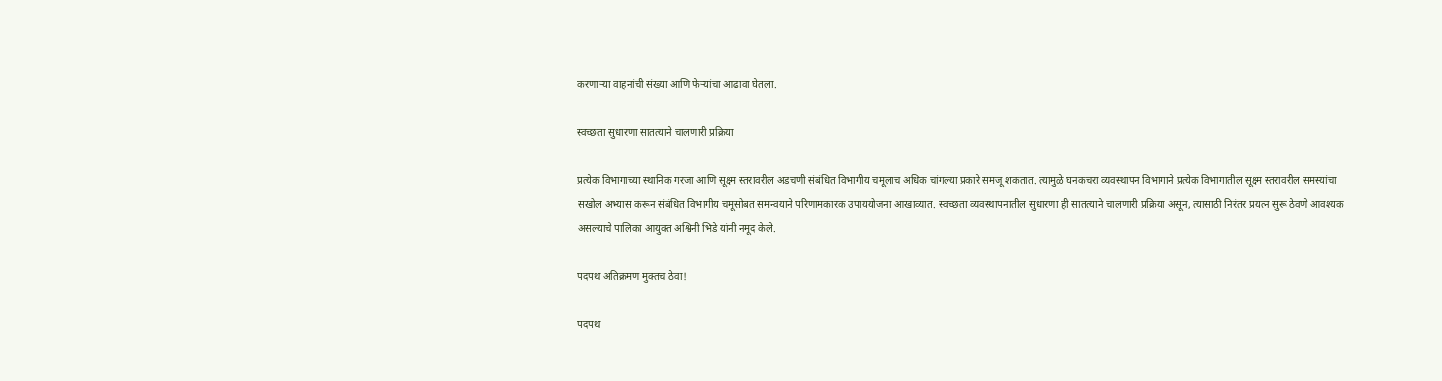करणाऱ्या वाहनांची संख्या आणि फेऱ्यांचा आढावा घेतला.

स्वच्छता सुधारणा सातत्याने चालणारी प्रक्रिया

प्रत्येक विभागाच्या स्थानिक गरजा आणि सूक्ष्म स्तरावरील अडचणी संबंधित विभागीय चमूलाच अधिक चांगल्या प्रकारे समजू शकतात. त्यामुळे घनकचरा व्यवस्थापन विभागाने प्रत्येक विभागातील सूक्ष्म स्तरावरील समस्यांचा सखोल अभ्यास करून संबंधित विभागीय चमूसोबत समन्वयाने परिणामकारक उपाययोजना आखाव्यात. स्वच्छता व्यवस्थापनातील सुधारणा ही सातत्याने चालणारी प्रक्रिया असून, त्यासाठी निरंतर प्रयत्न सुरू ठेवणे आवश्यक असल्‍याचे पालिका आयुक्त अश्विनी भिडे यांनी नमूद केले.

पदपथ अतिक्रमण मुक्तच ठेवा!

पदपथ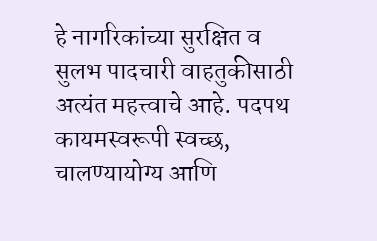हे नागरिकांच्या सुरक्षित व सुलभ पादचारी वाहतुकीसाठी अत्यंत महत्त्वाचे आहे. पदपथ कायमस्वरूपी स्वच्छ, चालण्यायोग्य आणि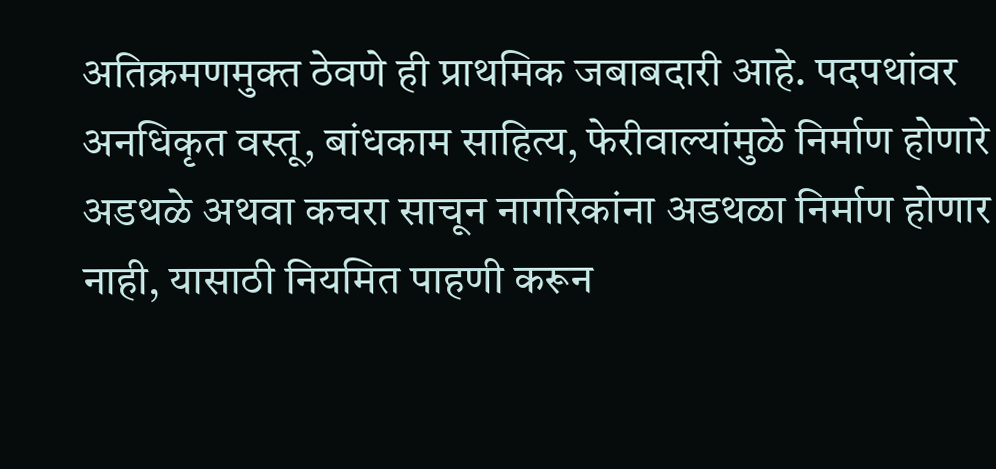अतिक्रमणमुक्त ठेवणे ही प्राथमिक जबाबदारी आहे. पदपथांवर अनधिकृत वस्तू, बांधकाम साहित्य, फेरीवाल्यांमुळे निर्माण होणारे अडथळे अथवा कचरा साचून नागरिकांना अडथळा निर्माण होणार नाही, यासाठी नियमित पाहणी करून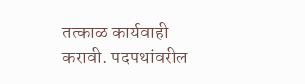तत्काळ कार्यवाही करावी. पदपथांवरील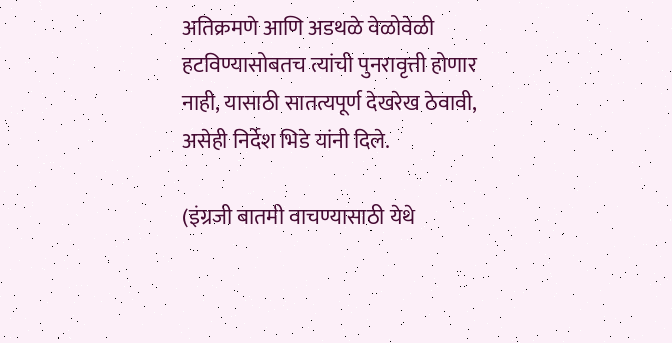अतिक्रमणे आणि अडथळे वेळोवेळी हटविण्यासोबतच त्यांची पुनरावृत्ती होणार नाही, यासाठी सातत्यपूर्ण देखरेख ठेवावी, असेही निर्देश भिडे यांनी दिले.

(इंग्रजी बातमी वाचण्यासाठी येथे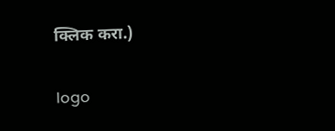क्लिक करा.)

logo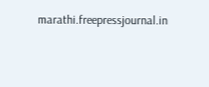marathi.freepressjournal.in